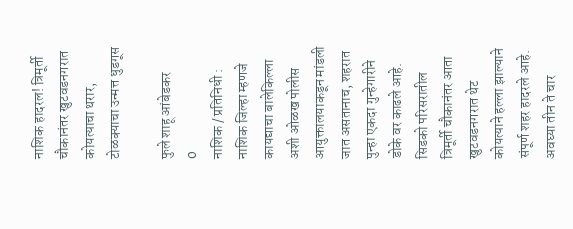नाशिक हादरल! त्रिमूर्ती चौकानंतर खुटवडनगरात कोयत्याचा थरार, टोळक्याचा उन्मत्त धुडगूस

फुले शाहू आंबेडकर
0
नाशिक / प्रतिनिधी : नाशिक जिल्हा म्हणजे कायद्याचा बालेकिल्ला अशी ओळख पोलीस आयुक्तालयाकडून मांडली जात असतानाच, शहरात पुन्हा एकदा गुन्हेगारीने डोके वर काढले आहे. सिडको परिसरातील त्रिमूर्ती चौकानंतर आता खुटवडनगरात थेट कोयत्याने हल्ला झाल्याने संपूर्ण शहर हादरले आहे. अवघ्या तीन ते चार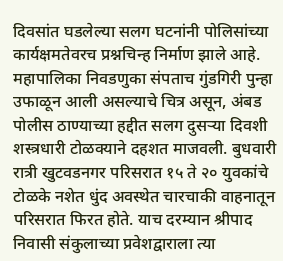दिवसांत घडलेल्या सलग घटनांनी पोलिसांच्या कार्यक्षमतेवरच प्रश्नचिन्ह निर्माण झाले आहे.
महापालिका निवडणुका संपताच गुंडगिरी पुन्हा उफाळून आली असल्याचे चित्र असून, अंबड पोलीस ठाण्याच्या हद्दीत सलग दुसऱ्या दिवशी शस्त्रधारी टोळक्याने दहशत माजवली. बुधवारी रात्री खुटवडनगर परिसरात १५ ते २० युवकांचे टोळके नशेत धुंद अवस्थेत चारचाकी वाहनातून परिसरात फिरत होते. याच दरम्यान श्रीपाद निवासी संकुलाच्या प्रवेशद्वाराला त्या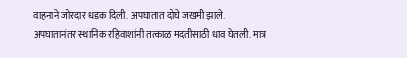वाहनाने जोरदार धडक दिली. अपघातात दोघे जखमी झाले.
अपघातानंतर स्थानिक रहिवाशांनी तत्काळ मदतीसाठी धाव घेतली. मात्र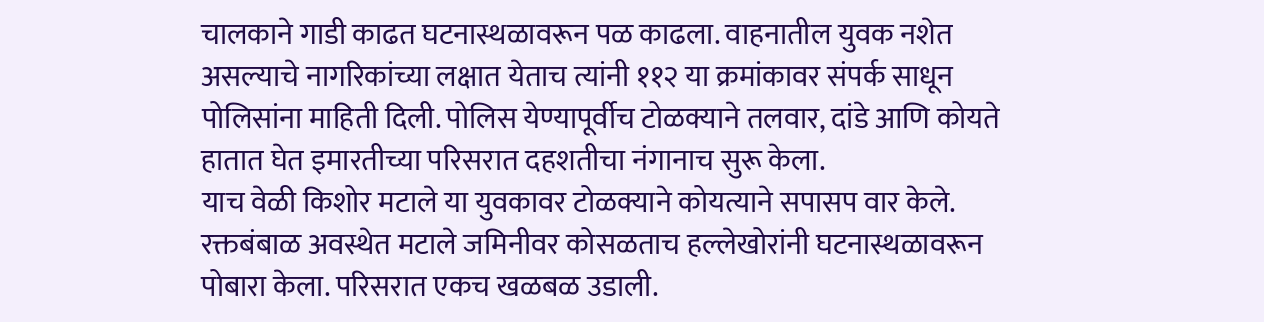चालकाने गाडी काढत घटनास्थळावरून पळ काढला. वाहनातील युवक नशेत असल्याचे नागरिकांच्या लक्षात येताच त्यांनी ११२ या क्रमांकावर संपर्क साधून पोलिसांना माहिती दिली. पोलिस येण्यापूर्वीच टोळक्याने तलवार, दांडे आणि कोयते हातात घेत इमारतीच्या परिसरात दहशतीचा नंगानाच सुरू केला.
याच वेळी किशोर मटाले या युवकावर टोळक्याने कोयत्याने सपासप वार केले. रक्तबंबाळ अवस्थेत मटाले जमिनीवर कोसळताच हल्लेखोरांनी घटनास्थळावरून पोबारा केला. परिसरात एकच खळबळ उडाली.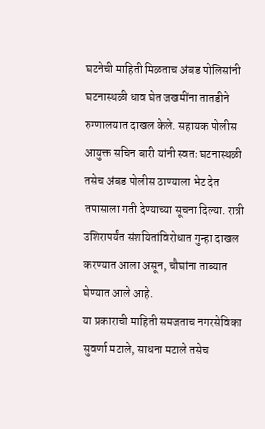घटनेची माहिती मिळताच अंबड पोलिसांनी घटनास्थळी धाव घेत जखमींना तातडीने रुग्णालयात दाखल केले. सहायक पोलीस आयुक्त सचिन बारी यांनी स्वतः घटनास्थळी तसेच अंबड पोलीस ठाण्याला भेट देत तपासाला गती देण्याच्या सूचना दिल्या. रात्री उशिरापर्यंत संशयितांविरोधात गुन्हा दाखल करण्यात आला असून, चौघांना ताब्यात घेण्यात आले आहे.
या प्रकाराची माहिती समजताच नगरसेविका सुवर्णा मटाले, साधना मटाले तसेच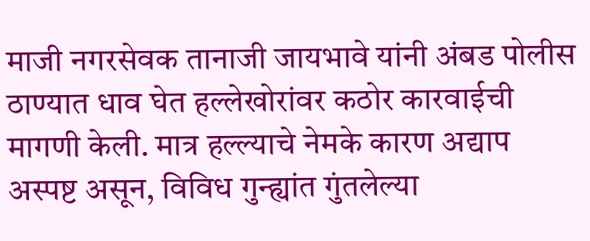माजी नगरसेवक तानाजी जायभावे यांनी अंबड पोलीस ठाण्यात धाव घेत हल्लेखोरांवर कठोर कारवाईची मागणी केली. मात्र हल्ल्याचे नेमके कारण अद्याप अस्पष्ट असून, विविध गुन्ह्यांत गुंतलेल्या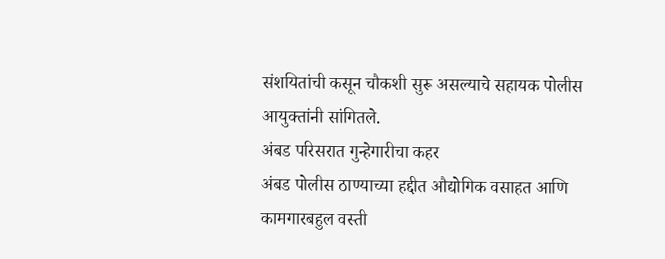संशयितांची कसून चौकशी सुरू असल्याचे सहायक पोलीस आयुक्तांनी सांगितले.
अंबड परिसरात गुन्हेगारीचा कहर
अंबड पोलीस ठाण्याच्या हद्दीत औद्योगिक वसाहत आणि कामगारबहुल वस्ती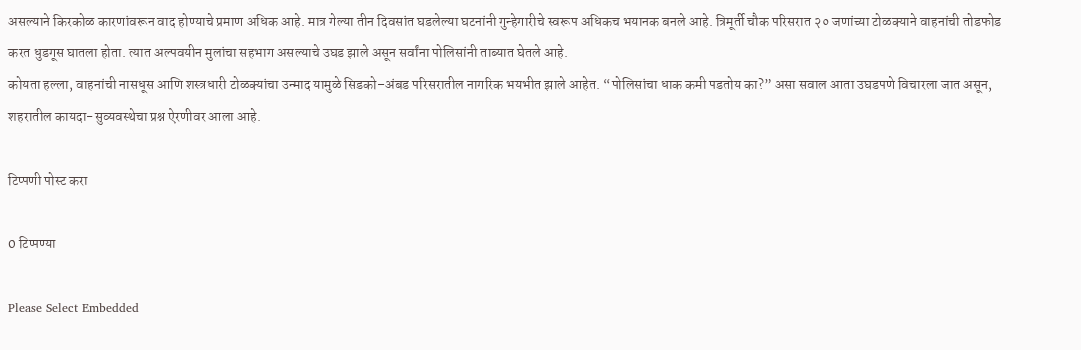असल्याने किरकोळ कारणांवरून वाद होण्याचे प्रमाण अधिक आहे. मात्र गेल्या तीन दिवसांत घडलेल्या घटनांनी गुन्हेगारीचे स्वरूप अधिकच भयानक बनले आहे. त्रिमूर्ती चौक परिसरात २० जणांच्या टोळक्याने वाहनांची तोडफोड करत धुडगूस घातला होता. त्यात अल्पवयीन मुलांचा सहभाग असल्याचे उघड झाले असून सर्वांना पोलिसांनी ताब्यात घेतले आहे.
कोयता हल्ला, वाहनांची नासधूस आणि शस्त्रधारी टोळक्यांचा उन्माद यामुळे सिडको–अंबड परिसरातील नागरिक भयभीत झाले आहेत. “पोलिसांचा धाक कमी पडतोय का?” असा सवाल आता उघडपणे विचारला जात असून, शहरातील कायदा-सुव्यवस्थेचा प्रश्न ऐरणीवर आला आहे.

टिप्पणी पोस्ट करा

0 टिप्पण्या

Please Select Embedded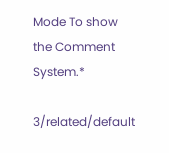Mode To show the Comment System.*

3/related/default